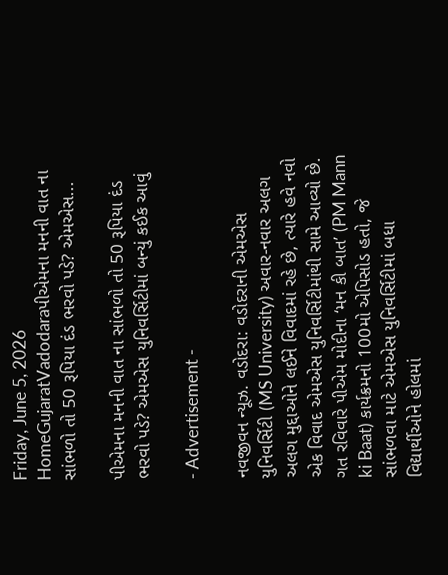Friday, June 5, 2026
HomeGujaratVadodaraપીએમના મનની વાત ના સાંભળો તો 50 રૂપિયા દંડ ભરવો પડે? એમએસ...

પીએમના મનની વાત ના સાંભળો તો 50 રૂપિયા દંડ ભરવો પડે? એમએસ યુનિવર્સિટીમાં બન્યું કઈક આવું

- Advertisement -

નવજીવન ન્યૂઝ. વડોદરા: વડોદરાની એમએસ યુનિવર્સિટી (MS University) અવાર-નવાર અલગ અલગ મુદ્દાઓને લઈને વિવાદમાં રહે છે, ત્યારે હવે નવો એક વિવાદ એમએસ યુનિવર્સિટીમાંથી સામે આવ્યો છે. ગત રવિવારે પીએમ મોદીના ‘મન કી બાત’ (PM Mann ki Baat) કાર્યક્રમનો 100મો એપિસોડ હતો, જે સાંભળવા માટે એમએસ યુનિવર્સિટીમાં બધા વિદ્યાર્થીઓને હોલમાં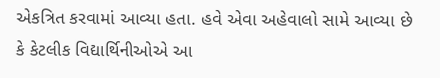એકત્રિત કરવામાં આવ્યા હતા. હવે એવા અહેવાલો સામે આવ્યા છે કે કેટલીક વિદ્યાર્થિનીઓએ આ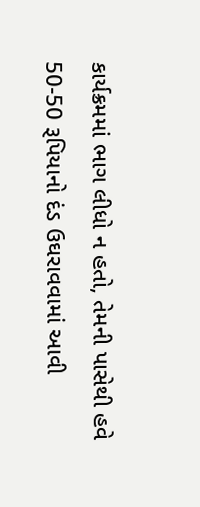કાર્યક્રમમાં ભાગ લીધો ન હતો, તેમની પાસેથી હવે 50-50 રૂપિયાનો દંડ ઉઘરાવવામાં આવી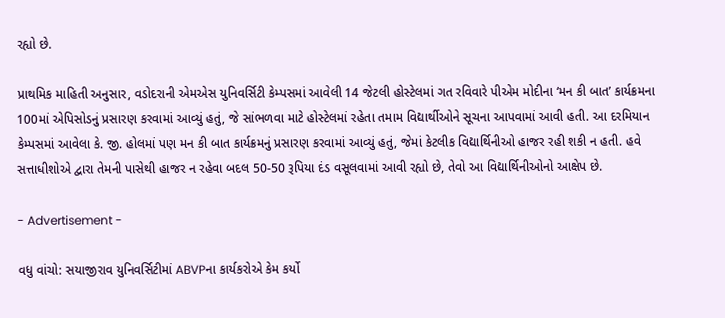રહ્યો છે.

પ્રાથમિક માહિતી અનુસાર, વડોદરાની એમએસ યુનિવર્સિટી કેમ્પસમાં આવેલી 14 જેટલી હોસ્ટેલમાં ગત રવિવારે પીએમ મોદીના ‘મન કી બાત’ કાર્યક્રમના 100માં એપિસોડનું પ્રસારણ કરવામાં આવ્યું હતું, જે સાંભળવા માટે હોસ્ટેલમાં રહેતા તમામ વિદ્યાર્થીઓને સૂચના આપવામાં આવી હતી. આ દરમિયાન કેમ્પસમાં આવેલા કે. જી. હોલમાં પણ મન કી બાત કાર્યક્રમનું પ્રસારણ કરવામાં આવ્યું હતું, જેમાં કેટલીક વિદ્યાર્થિનીઓ હાજર રહી શકી ન હતી. હવે સત્તાધીશોએ દ્વારા તેમની પાસેથી હાજર ન રહેવા બદલ 50-50 રૂપિયા દંડ વસૂલવામાં આવી રહ્યો છે, તેવો આ વિદ્યાર્થિનીઓનો આક્ષેપ છે.

- Advertisement -

વધુ વાંચો: સયાજીરાવ યુનિવર્સિટીમાં ABVPના કાર્યકરોએ કેમ કર્યો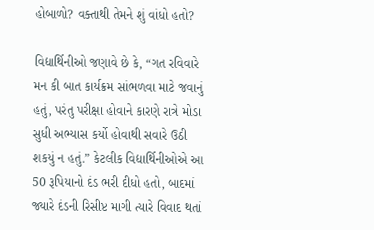હોબાળો? વક્તાથી તેમને શું વાંધો હતો?

વિદ્યાર્થિનીઓ જણાવે છે કે, “ગત રવિવારે મન કી બાત કાર્યક્રમ સાંભળવા માટે જવાનું હતું, પરંતુ પરીક્ષા હોવાને કારણે રાત્રે મોડા સુધી અભ્યાસ કર્યો હોવાથી સવારે ઉઠી શકયું ન હતું.” કેટલીક વિદ્યાર્થિનીઓએ આ 50 રૂપિયાનો દંડ ભરી દીધો હતો, બાદમાં જ્યારે દંડની રિસીપ્ટ માગી ત્યારે વિવાદ થતાં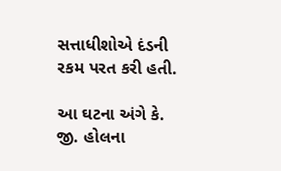સત્તાધીશોએ દંડની રકમ પરત કરી હતી.

આ ઘટના અંગે કે. જી. હોલના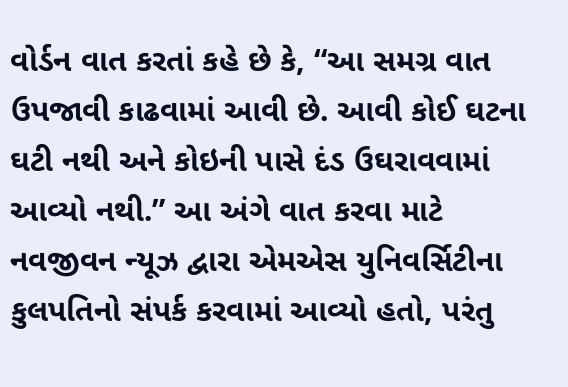વોર્ડન વાત કરતાં કહે છે કે, “આ સમગ્ર વાત ઉપજાવી કાઢવામાં આવી છે. આવી કોઈ ઘટના ઘટી નથી અને કોઇની પાસે દંડ ઉઘરાવવામાં આવ્યો નથી.” આ અંગે વાત કરવા માટે નવજીવન ન્યૂઝ દ્વારા એમએસ યુનિવર્સિટીના કુલપતિનો સંપર્ક કરવામાં આવ્યો હતો, પરંતુ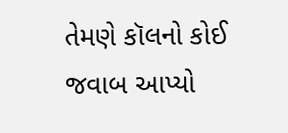તેમણે કૉલનો કોઈ જવાબ આપ્યો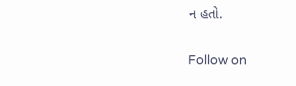ન હતો.

Follow on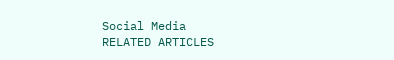Social Media
RELATED ARTICLES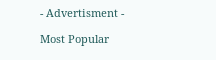- Advertisment -

Most Popular